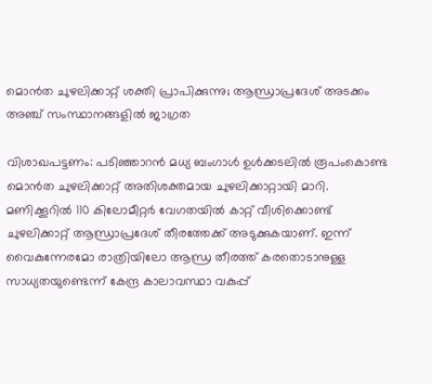മൊന്‍ത ചുഴലിക്കാറ്റ് ശക്തി പ്രാപിക്കുന്നു; ആന്ധ്രാപ്രദേശ് അടക്കം അഞ്ച് സംസ്ഥാനങ്ങളില്‍ ജാഗ്രത

വിശാഖപട്ടണം: പടിഞ്ഞാറന്‍ മധ്യ ബംഗാള്‍ ഉള്‍ക്കടലില്‍ രൂപംകൊണ്ട മൊന്‍ത ചുഴലിക്കാറ്റ് അതിശക്തമായ ചുഴലിക്കാറ്റായി മാറി. മണിക്കൂറില്‍ 110 കിലോമീറ്റര്‍ വേഗതയില്‍ കാറ്റ് വീശിക്കൊണ്ട് ചുഴലിക്കാറ്റ് ആന്ധ്രാപ്രദേശ് തീരത്തേക്ക് അടുക്കുകയാണ്. ഇന്ന് വൈകുന്നേരമോ രാത്രിയിലോ ആന്ധ്ര തീരത്ത് കരതൊടാനുള്ള സാധ്യതയുണ്ടെന്ന് കേന്ദ്ര കാലാവസ്ഥാ വകുപ്പ്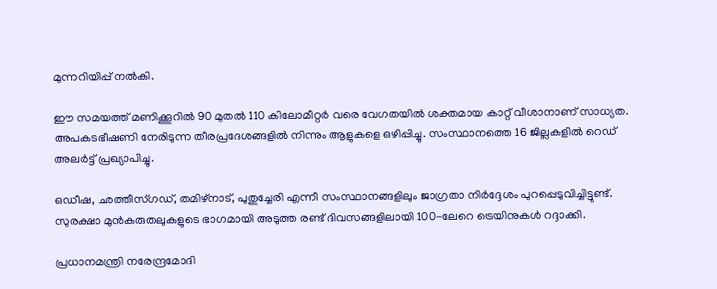മുന്നറിയിപ്പ് നല്‍കി.

ഈ സമയത്ത് മണിക്കൂറില്‍ 90 മുതല്‍ 110 കിലോമീറ്റര്‍ വരെ വേഗതയില്‍ ശക്തമായ കാറ്റ് വീശാനാണ് സാധ്യത. അപകടഭീഷണി നേരിടുന്ന തീരപ്രദേശങ്ങളില്‍ നിന്നും ആളുകളെ ഒഴിപ്പിച്ചു. സംസ്ഥാനത്തെ 16 ജില്ലകളില്‍ റെഡ് അലര്‍ട്ട് പ്രഖ്യാപിച്ചു.

ഒഡീഷ, ഛത്തീസ്ഗഡ്, തമിഴ്‌നാട്, പുതുച്ചേരി എന്നീ സംസ്ഥാനങ്ങളിലും ജാഗ്രതാ നിര്‍ദ്ദേശം പുറപ്പെടുവിച്ചിട്ടുണ്ട്. സുരക്ഷാ മുന്‍കരുതലുകളുടെ ഭാഗമായി അടുത്ത രണ്ട് ദിവസങ്ങളിലായി 100-ലേറെ ട്രെയിനുകള്‍ റദ്ദാക്കി.

പ്രധാനമന്ത്രി നരേന്ദ്രമോദി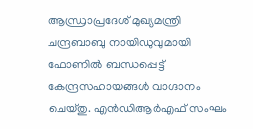ആന്ധ്രാപ്രദേശ് മുഖ്യമന്ത്രി ചന്ദ്രബാബു നായിഡുവുമായി ഫോണില്‍ ബന്ധപ്പെട്ട് കേന്ദ്രസഹായങ്ങള്‍ വാഗ്ദാനം ചെയ്തു. എന്‍ഡിആര്‍എഫ് സംഘം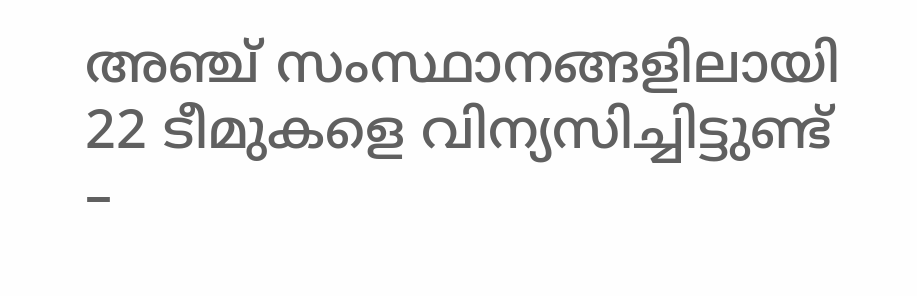അഞ്ച് സംസ്ഥാനങ്ങളിലായി 22 ടീമുകളെ വിന്യസിച്ചിട്ടുണ്ട് –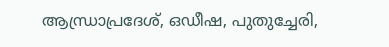ആന്ധ്രാപ്രദേശ്, ഒഡീഷ, പുതുച്ചേരി,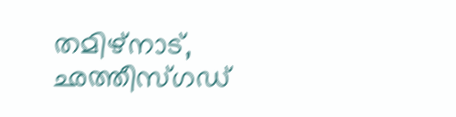തമിഴ്‌നാട്, ഛത്തീസ്ഗഡ്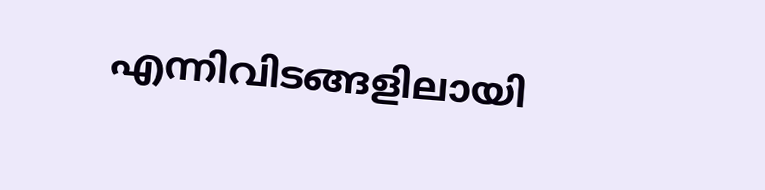എന്നിവിടങ്ങളിലായി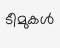ടീമുകള്‍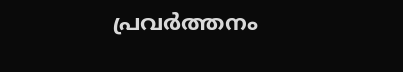പ്രവര്‍ത്തനം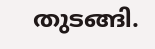തുടങ്ങി.